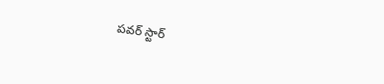పవర్ స్టార్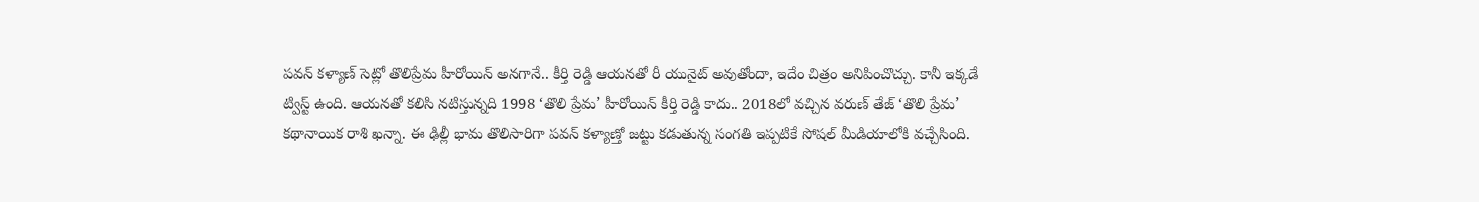పవన్ కళ్యాణ్ సెట్లో తొలిప్రేమ హీరోయిన్ అనగానే.. కీర్తి రెడ్డి ఆయనతో రీ యునైట్ అవుతోందా, ఇదేం చిత్రం అనిపించొచ్చు. కానీ ఇక్కడే ట్విస్ట్ ఉంది. ఆయనతో కలిసి నటిస్తున్నది 1998 ‘తొలి ప్రేమ’ హీరోయిన్ కీర్తి రెడ్డి కాదు.. 2018లో వచ్చిన వరుణ్ తేజ్ ‘తొలి ప్రేమ’ కథానాయిక రాశి ఖన్నా. ఈ ఢిల్లీ భామ తొలిసారిగా పవన్ కళ్యాణ్తో జట్టు కడుతున్న సంగతి ఇప్పటికే సోషల్ మీడియాలోకి వచ్చేసింది.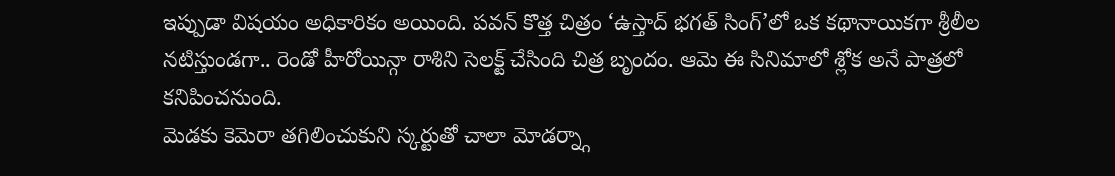ఇప్పుడా విషయం అధికారికం అయింది. పవన్ కొత్త చిత్రం ‘ఉస్తాద్ భగత్ సింగ్’లో ఒక కథానాయికగా శ్రీలీల నటిస్తుండగా.. రెండో హీరోయిన్గా రాశిని సెలక్ట్ చేసింది చిత్ర బృందం. ఆమె ఈ సినిమాలో శ్లోక అనే పాత్రలో కనిపించనుంది.
మెడకు కెమెరా తగిలించుకుని స్కర్టుతో చాలా మోడర్న్గా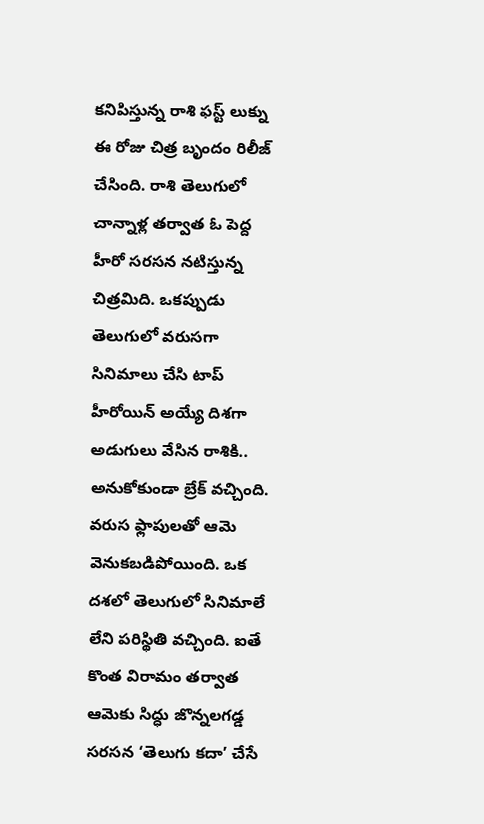కనిపిస్తున్న రాశి ఫస్ట్ లుక్ను ఈ రోజు చిత్ర బృందం రిలీజ్ చేసింది. రాశి తెలుగులో చాన్నాళ్ల తర్వాత ఓ పెద్ద హీరో సరసన నటిస్తున్న చిత్రమిది. ఒకప్పుడు తెలుగులో వరుసగా సినిమాలు చేసి టాప్ హీరోయిన్ అయ్యే దిశగా అడుగులు వేసిన రాశికి.. అనుకోకుండా బ్రేక్ వచ్చింది. వరుస ఫ్లాపులతో ఆమె వెనుకబడిపోయింది. ఒక దశలో తెలుగులో సినిమాలే లేని పరిస్థితి వచ్చింది. ఐతే కొంత విరామం తర్వాత ఆమెకు సిద్ధు జొన్నలగడ్డ సరసన ‘తెలుగు కదా’ చేసే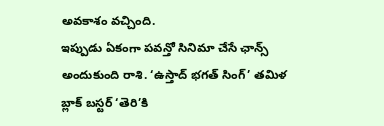అవకాశం వచ్చింది.
ఇప్పుడు ఏకంగా పవన్తో సినిమా చేసే ఛాన్స్ అందుకుంది రాశి. ‘ఉస్తాద్ భగత్ సింగ్’ తమిళ బ్లాక్ బస్టర్ ‘తెరి’కి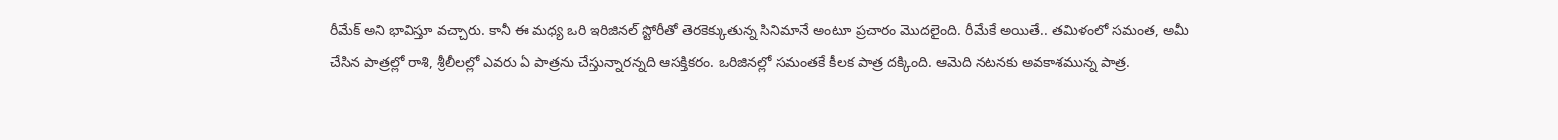రీమేక్ అని భావిస్తూ వచ్చారు. కానీ ఈ మధ్య ఒరి ఇరిజినల్ స్టోరీతో తెరకెక్కుతున్న సినిమానే అంటూ ప్రచారం మొదలైంది. రీమేకే అయితే.. తమిళంలో సమంత, అమీ చేసిన పాత్రల్లో రాశి, శ్రీలీలల్లో ఎవరు ఏ పాత్రను చేస్తున్నారన్నది ఆసక్తికరం. ఒరిజినల్లో సమంతకే కీలక పాత్ర దక్కింది. ఆమెది నటనకు అవకాశమున్న పాత్ర.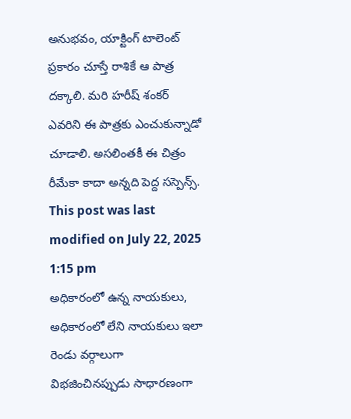అనుభవం, యాక్టింగ్ టాలెంట్ ప్రకారం చూస్తే రాశికే ఆ పాత్ర దక్కాలి. మరి హరీష్ శంకర్ ఎవరిని ఈ పాత్రకు ఎంచుకున్నాడో చూడాలి. అసలింతకీ ఈ చిత్రం రీమేకా కాదా అన్నది పెద్ద సస్పెన్స్.
This post was last modified on July 22, 2025 1:15 pm
అధికారంలో ఉన్న నాయకులు, అధికారంలో లేని నాయకులు ఇలా రెండు వర్గాలుగా విభజించినప్పుడు సాధారణంగా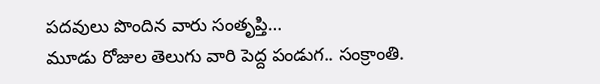పదవులు పొందిన వారు సంతృప్తి…
మూడు రోజుల తెలుగు వారి పెద్ద పండుగ.. సంక్రాంతి.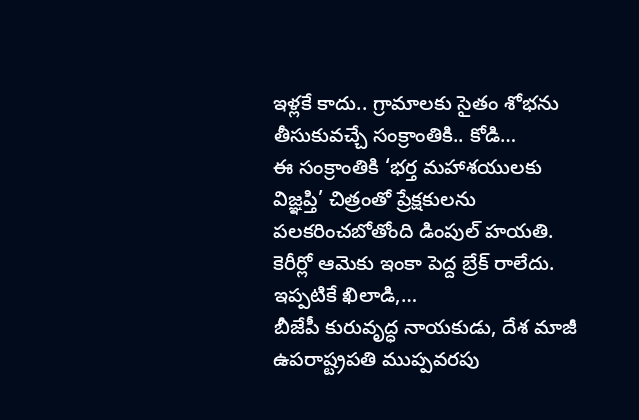ఇళ్లకే కాదు.. గ్రామాలకు సైతం శోభను తీసుకువచ్చే సంక్రాంతికి.. కోడి…
ఈ సంక్రాంతికి ‘భర్త మహాశయులకు విజ్ఞప్తి’ చిత్రంతో ప్రేక్షకులను పలకరించబోతోంది డింపుల్ హయతి. కెరీర్లో ఆమెకు ఇంకా పెద్ద బ్రేక్ రాలేదు. ఇప్పటికే ఖిలాడి,…
బీజేపీ కురువృద్ధ నాయకుడు, దేశ మాజీ ఉపరాష్ట్రపతి ముప్పవరపు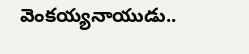వెంకయ్యనాయుడు..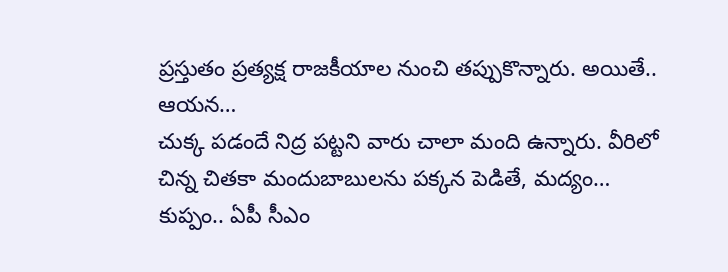ప్రస్తుతం ప్రత్యక్ష రాజకీయాల నుంచి తప్పుకొన్నారు. అయితే.. ఆయన…
చుక్క పడందే నిద్ర పట్టని వారు చాలా మంది ఉన్నారు. వీరిలో చిన్న చితకా మందుబాబులను పక్కన పెడితే, మద్యం…
కుప్పం.. ఏపీ సీఎం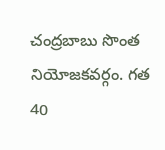చంద్రబాబు సొంత నియోజకవర్గం. గత 40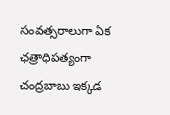సంవత్సరాలుగా ఏక ఛత్రాధిపత్యంగా చంద్రబాబు ఇక్కడ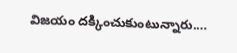విజయం దక్కించుకుంటున్నారు.…